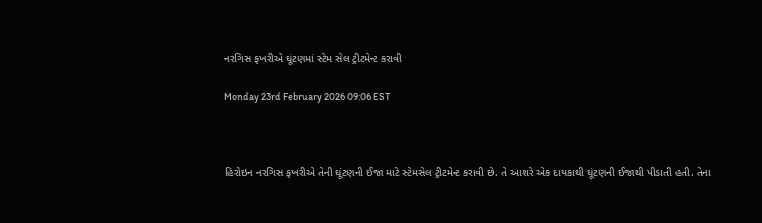નરગિસ ફખરીએ ઘૂંટણમાં સ્ટેમ સેલ ટ્રીટમેન્ટ કરાવી

Monday 23rd February 2026 09:06 EST



હિરોઇન નરગિસ ફખરીએ તેની ઘૂંટણની ઈજા માટે સ્ટેમસેલ ટ્રીટમેન્ટ કરાવી છે. તે આશરે એક દાયકાથી ઘૂંટણની ઈજાથી પીડાતી હતી. તેના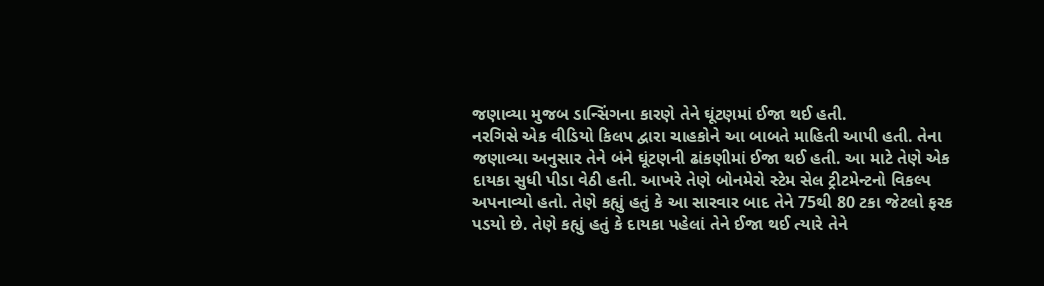જણાવ્યા મુજબ ડાન્સિંગના કારણે તેને ઘૂંટણમાં ઈજા થઈ હતી.
નરગિસે એક વીડિયો કિલપ દ્વારા ચાહકોને આ બાબતે માહિતી આપી હતી. તેના જણાવ્યા અનુસાર તેને બંને ઘૂંટણની ઢાંકણીમાં ઈજા થઈ હતી. આ માટે તેણે એક દાયકા સુધી પીડા વેઠી હતી. આખરે તેણે બોનમેરો સ્ટેમ સેલ ટ્રીટમેન્ટનો વિકલ્પ અપનાવ્યો હતો. તેણે કહ્યું હતું કે આ સારવાર બાદ તેને 75થી 80 ટકા જેટલો ફરક પડયો છે. તેણે કહ્યું હતું કે દાયકા પહેલાં તેને ઈજા થઈ ત્યારે તેને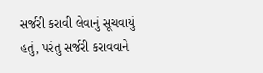સર્જરી કરાવી લેવાનું સૂચવાયું હતું, પરંતુ સર્જરી કરાવવાને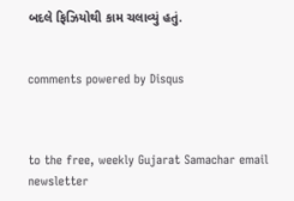બદલે ફિઝિયોથી કામ ચલાવ્યું હતું.


comments powered by Disqus



to the free, weekly Gujarat Samachar email newsletter